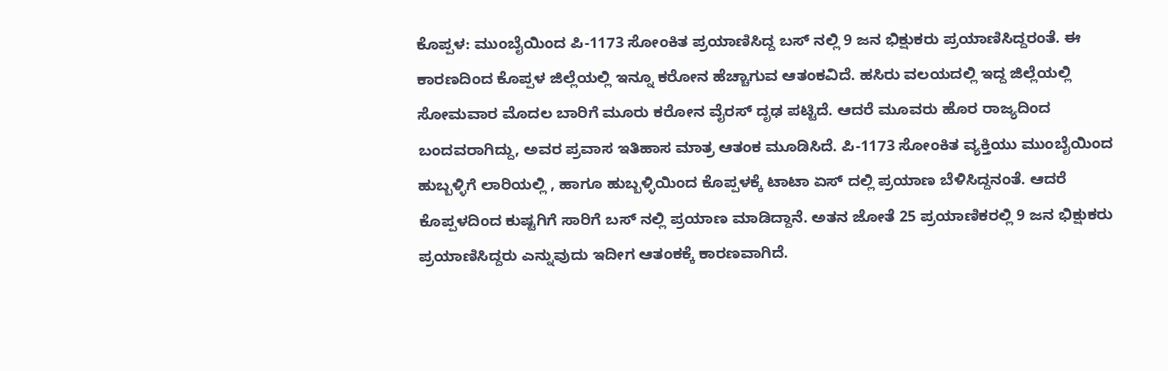ಕೊಪ್ಪಳ: ಮುಂಬೈಯಿಂದ ಪಿ-1173 ಸೋಂಕಿತ ಪ್ರಯಾಣಿಸಿದ್ದ ಬಸ್ ನಲ್ಲಿ 9 ಜನ ಭಿಕ್ಷುಕರು ಪ್ರಯಾಣಿಸಿದ್ದರಂತೆ. ಈ ಕಾರಣದಿಂದ ಕೊಪ್ಪಳ ಜಿಲ್ಲೆಯಲ್ಲಿ ಇನ್ನೂ ಕರೋನ ಹೆಚ್ಚಾಗುವ ಆತಂಕವಿದೆ. ಹಸಿರು ವಲಯದಲ್ಲಿ ಇದ್ದ ಜಿಲ್ಲೆಯಲ್ಲಿ ಸೋಮವಾರ ಮೊದಲ ಬಾರಿಗೆ ಮೂರು ಕರೋನ ವೈರಸ್ ದೃಢ ಪಟ್ಟಿದೆ. ಆದರೆ ಮೂವರು ಹೊರ ರಾಜ್ಯದಿಂದ ಬಂದವರಾಗಿದ್ದು, ಅವರ ಪ್ರವಾಸ ಇತಿಹಾಸ ಮಾತ್ರ ಆತಂಕ ಮೂಡಿಸಿದೆ. ಪಿ-1173 ಸೋಂಕಿತ ವ್ಯಕ್ತಿಯು ಮುಂಬೈಯಿಂದ ಹುಬ್ಬಳ್ಳಿಗೆ ಲಾರಿಯಲ್ಲಿ , ಹಾಗೂ ಹುಬ್ಬಳ್ಳಿಯಿಂದ ಕೊಪ್ಪಳಕ್ಕೆ ಟಾಟಾ ಏಸ್ ದಲ್ಲಿ ಪ್ರಯಾಣ ಬೆಳಿಸಿದ್ದನಂತೆ. ಆದರೆ ಕೊಪ್ಪಳದಿಂದ ಕುಷ್ಟಗಿಗೆ ಸಾರಿಗೆ ಬಸ್ ನಲ್ಲಿ ಪ್ರಯಾಣ ಮಾಡಿದ್ದಾನೆ. ಅತನ ಜೋತೆ 25 ಪ್ರಯಾಣಿಕರಲ್ಲಿ 9 ಜನ ಭಿಕ್ಷುಕರು ಪ್ರಯಾಣಿಸಿದ್ದರು ಎನ್ನುವುದು ಇದೀಗ ಆತಂಕಕ್ಕೆ ಕಾರಣವಾಗಿದೆ.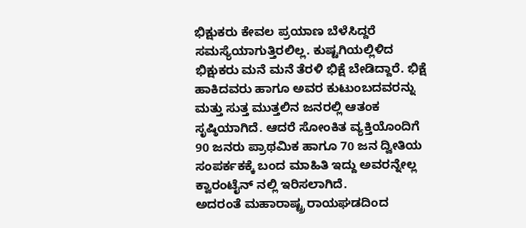ಭಿಕ್ಷುಕರು ಕೇವಲ ಪ್ರಯಾಣ ಬೆಳೆಸಿದ್ದರೆ ಸಮಸ್ಯೆಯಾಗುತ್ತಿರಲಿಲ್ಲ. ಕುಷ್ಟಗಿಯಲ್ಲಿಳಿದ ಭಿಕ್ಷುಕರು ಮನೆ ಮನೆ ತೆರಳಿ ಭಿಕ್ಷೆ ಬೇಡಿದ್ದಾರೆ. ಭಿಕ್ಷೆ ಹಾಕಿದವರು ಹಾಗೂ ಅವರ ಕುಟುಂಬದವರನ್ನು ಮತ್ತು ಸುತ್ತ ಮುತ್ತಲಿನ ಜನರಲ್ಲಿ ಆತಂಕ ಸೃಷ್ಠಿಯಾಗಿದೆ. ಆದರೆ ಸೋಂಕಿತ ವ್ಯಕ್ತಿಯೊಂದಿಗೆ 90 ಜನರು ಪ್ರಾಥಮಿಕ ಹಾಗೂ 70 ಜನ ದ್ವೀತಿಯ ಸಂಪರ್ಕಕಕ್ಕೆ ಬಂದ ಮಾಹಿತಿ ಇದ್ದು ಅವರನ್ನೇಲ್ಲ ಕ್ವಾರಂಟೈನ್ ನಲ್ಲಿ ಇರಿಸಲಾಗಿದೆ.
ಅದರಂತೆ ಮಹಾರಾಷ್ಟ್ರ ರಾಯಘಡದಿಂದ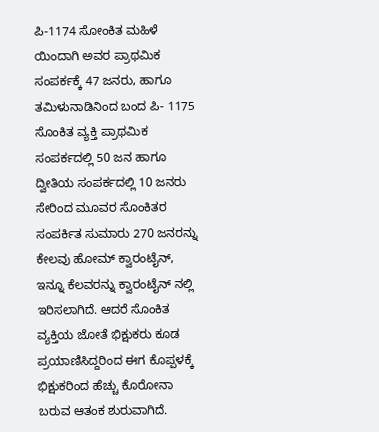ಪಿ-1174 ಸೋಂಕಿತ ಮಹಿಳೆ ಯಿಂದಾಗಿ ಅವರ ಪ್ರಾಥಮಿಕ ಸಂಪರ್ಕಕ್ಕೆ 47 ಜನರು, ಹಾಗೂ ತಮಿಳುನಾಡಿನಿಂದ ಬಂದ ಪಿ- 1175 ಸೊಂಕಿತ ವ್ಯಕ್ತಿ ಪ್ರಾಥಮಿಕ ಸಂಪರ್ಕದಲ್ಲಿ 50 ಜನ ಹಾಗೂ ದ್ವೀತಿಯ ಸಂಪರ್ಕದಲ್ಲಿ 10 ಜನರು ಸೇರಿಂದ ಮೂವರ ಸೊಂಕಿತರ ಸಂಪರ್ಕಿತ ಸುಮಾರು 270 ಜನರನ್ನು ಕೇಲವು ಹೋಮ್ ಕ್ವಾರಂಟೈನ್, ಇನ್ನೂ ಕೆಲವರನ್ನು ಕ್ವಾರಂಟೈನ್ ನಲ್ಲಿ ಇರಿಸಲಾಗಿದೆ. ಆದರೆ ಸೊಂಕಿತ ವ್ಯಕ್ತಿಯ ಜೋತೆ ಭಿಕ್ಷುಕರು ಕೂಡ ಪ್ರಯಾಣಿಸಿದ್ದರಿಂದ ಈಗ ಕೊಪ್ಪಳಕ್ಕೆ ಭಿಕ್ಷುಕರಿಂದ ಹೆಚ್ಚು ಕೊರೋನಾ ಬರುವ ಆತಂಕ ಶುರುವಾಗಿದೆ.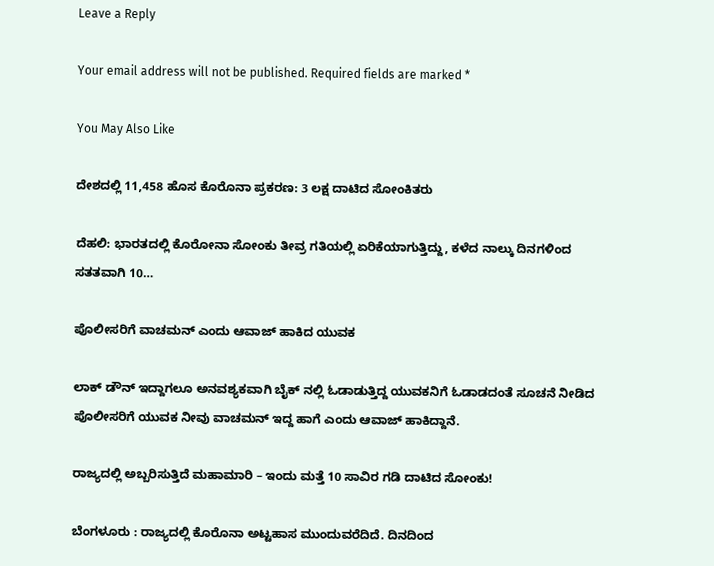Leave a Reply

Your email address will not be published. Required fields are marked *

You May Also Like

ದೇಶದಲ್ಲಿ 11,458 ಹೊಸ ಕೊರೊನಾ ಪ್ರಕರಣ: 3 ಲಕ್ಷ ದಾಟಿದ ಸೋಂಕಿತರು

ದೆಹಲಿ: ಭಾರತದಲ್ಲಿ ಕೊರೋನಾ ಸೋಂಕು ತೀವ್ರ ಗತಿಯಲ್ಲಿ ಏರಿಕೆಯಾಗುತ್ತಿದ್ದು, ಕಳೆದ ನಾಲ್ಕು ದಿನಗಳಿಂದ ಸತತವಾಗಿ 10…

ಪೊಲೀಸರಿಗೆ ವಾಚಮನ್ ಎಂದು ಆವಾಜ್ ಹಾಕಿದ ಯುವಕ

ಲಾಕ್ ಡೌನ್ ಇದ್ದಾಗಲೂ ಅನವಶ್ಯಕವಾಗಿ ಬೈಕ್ ನಲ್ಲಿ ಓಡಾಡುತ್ತಿದ್ದ ಯುವಕನಿಗೆ ಓಡಾಡದಂತೆ ಸೂಚನೆ ನೀಡಿದ ಪೊಲೀಸರಿಗೆ ಯುವಕ ನೀವು ವಾಚಮನ್ ಇದ್ದ ಹಾಗೆ ಎಂದು ಆವಾಜ್ ಹಾಕಿದ್ದಾನೆ.

ರಾಜ್ಯದಲ್ಲಿ ಅಬ್ಬರಿಸುತ್ತಿದೆ ಮಹಾಮಾರಿ – ಇಂದು ಮತ್ತೆ 10 ಸಾವಿರ ಗಡಿ ದಾಟಿದ ಸೋಂಕು!

ಬೆಂಗಳೂರು : ರಾಜ್ಯದಲ್ಲಿ ಕೊರೊನಾ ಅಟ್ಟಹಾಸ ಮುಂದುವರೆದಿದೆ. ದಿನದಿಂದ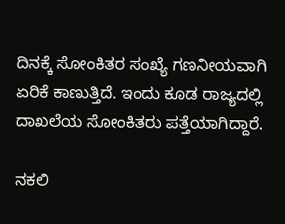ದಿನಕ್ಕೆ ಸೋಂಕಿತರ ಸಂಖ್ಯೆ ಗಣನೀಯವಾಗಿ ಏರಿಕೆ ಕಾಣುತ್ತಿದೆ. ಇಂದು ಕೂಡ ರಾಜ್ಯದಲ್ಲಿ ದಾಖಲೆಯ ಸೋಂಕಿತರು ಪತ್ತೆಯಾಗಿದ್ದಾರೆ.

ನಕಲಿ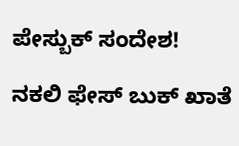ಪೇಸ್ಬುಕ್ ಸಂದೇಶ!

ನಕಲಿ ಫೇಸ್ ಬುಕ್ ಖಾತೆ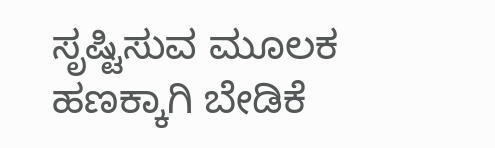ಸೃಷ್ಟಿಸುವ ಮೂಲಕ ಹಣಕ್ಕಾಗಿ ಬೇಡಿಕೆ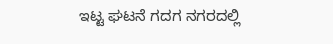ಇಟ್ಟ ಘಟನೆ ಗದಗ ನಗರದಲ್ಲಿ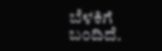ಬೆಳಕಿಗೆ ಬಂದಿದೆ.